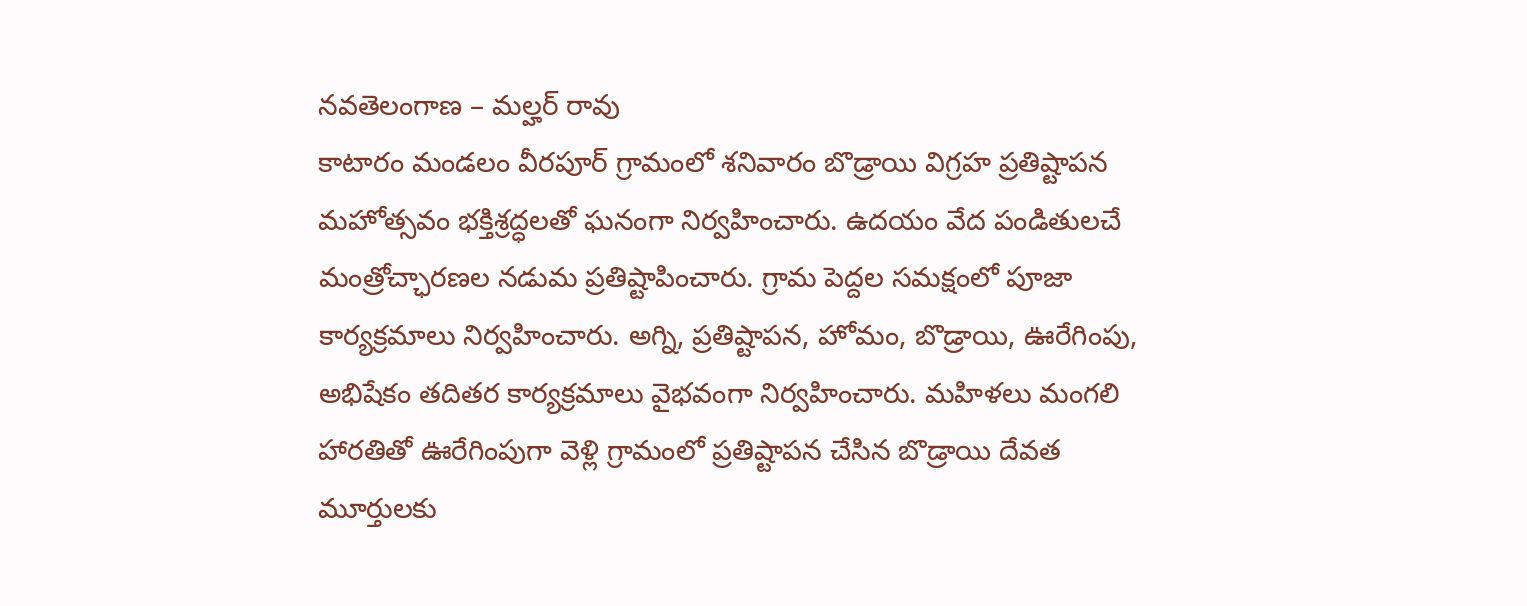నవతెలంగాణ – మల్హర్ రావు
కాటారం మండలం వీరపూర్ గ్రామంలో శనివారం బొడ్రాయి విగ్రహ ప్రతిష్టాపన మహోత్సవం భక్తిశ్రద్ధలతో ఘనంగా నిర్వహించారు. ఉదయం వేద పండితులచే మంత్రోచ్ఛారణల నడుమ ప్రతిష్టాపించారు. గ్రామ పెద్దల సమక్షంలో పూజా కార్యక్రమాలు నిర్వహించారు. అగ్ని, ప్రతిష్టాపన, హోమం, బొడ్రాయి, ఊరేగింపు, అభిషేకం తదితర కార్యక్రమాలు వైభవంగా నిర్వహించారు. మహిళలు మంగలి హారతితో ఊరేగింపుగా వెళ్లి గ్రామంలో ప్రతిష్టాపన చేసిన బొడ్రాయి దేవత మూర్తులకు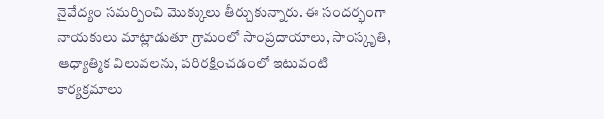నైవేద్యం సమర్పించి మొక్కులు తీర్చుకున్నారు. ఈ సందర్భంగా నాయకులు మాట్లాడుతూ గ్రామంలో సాంప్రదాయాలు, సాంస్కృతి, ఆధ్యాత్మిక విలువలను, పరిరక్షించడంలో ఇటువంటి కార్యక్రమాలు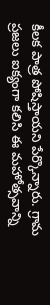కీలక పాత్ర పోషిస్తాయని పేర్కొన్నారు. గ్రామ ప్రజలు ఐక్యంగా కలిసి ఈ మహోత్సవాన్ని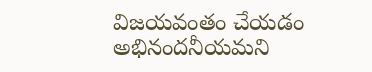విజయవంతం చేయడం అభినందనీయమని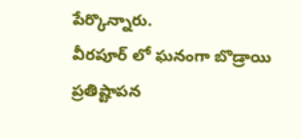పేర్కొన్నారు.
వీరపూర్ లో ఘనంగా బొడ్రాయి ప్రతిష్టాపన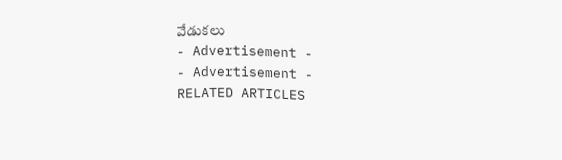వేడుకలు
- Advertisement -
- Advertisement -
RELATED ARTICLES